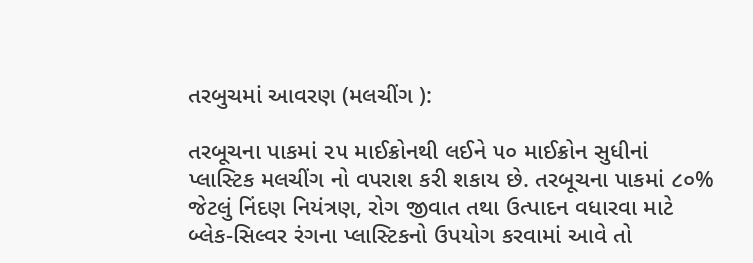તરબુચમાં આવરણ (મલચીંગ ):

તરબૂચના પાકમાં ૨૫ માઈક્રોનથી લઈને ૫૦ માઈક્રોન સુધીનાં પ્લાસ્ટિક મલચીંગ નો વપરાશ કરી શકાય છે. તરબૂચના પાકમાં ૮૦% જેટલું નિંદણ નિયંત્રણ, રોગ જીવાત તથા ઉત્પાદન વધારવા માટે બ્લેક-સિલ્વર રંગના પ્લાસ્ટિકનો ઉપયોગ કરવામાં આવે તો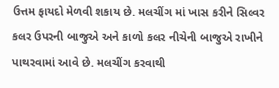ઉત્તમ ફાયદો મેળવી શકાય છે. મલચીંગ માં ખાસ કરીને સિલ્વર કલર ઉપરની બાજુએ અને કાળો કલર નીચેની બાજુએ રાખીને પાથરવામાં આવે છે. મલચીંગ કરવાથી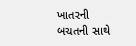ખાતરની બચતની સાથે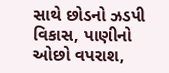સાથે છોડનો ઝડપી વિકાસ, પાણીનો ઓછો વપરાશ,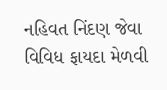નહિવત નિંદણ જેવા વિવિધ ફાયદા મેળવી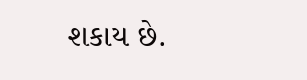શકાય છે.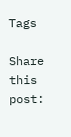Tags

Share this post: